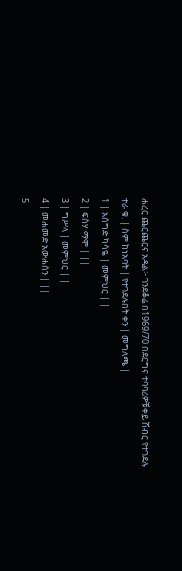ሐረር ጨርጨርና አዳል፦ ገንደቆሬ በ1969/70 በደርግና ተባባሪዎቹቀይ ሽብር የተገደሉ
ተራ ቁ. | ስም ከነአባት | የተገደሉበት ቀን | መግለጫ |
1 | አሰግድ ካሳዬ | መምህር | |
2 | ፍስሃ ማሞ | ||
3 | ግሥላ | መምህር | |
4 | መሐመድ አውሐሰን | ||
5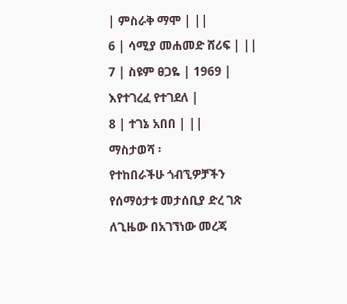| ምስራቅ ማሞ | ||
6 | ሳሚያ መሐመድ ሸሪፍ | ||
7 | ስዩም ፀጋዬ | 1969 | እየተገረፈ የተገደለ |
8 | ተገኔ አበበ | ||
ማስታወሻ ፡
የተከበራችሁ ጎብኚዎቻችን የሰማዕታቱ መታሰቢያ ድረ ገጽ
ለጊዜው በአገኘነው መረጃ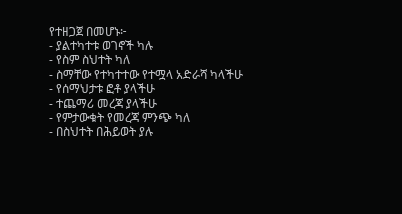የተዘጋጀ በመሆኑ፦
- ያልተካተቱ ወገኖች ካሉ
- የስም ስህተት ካለ
- ስማቸው የተካተተው የተሟላ አድራሻ ካላችሁ
- የሰማህታቱ ፎቶ ያላችሁ
- ተጨማሪ መረጃ ያላችሁ
- የምታውቁት የመረጃ ምንጭ ካለ
- በስህተት በሕይወት ያሉ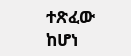ተጽፈው ከሆነ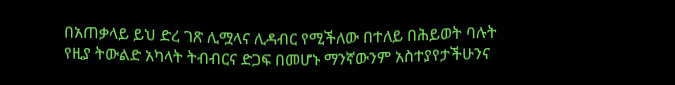በአጠቃላይ ይህ ድረ ገጽ ሊሟላና ሊዳብር የሚችለው በተለይ በሕይወት ባሉት
የዚያ ትውልድ አካላት ትብብርና ድጋፍ በመሆኑ ማንኛውንም አስተያየታችሁንና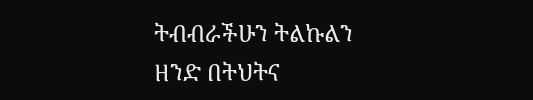ትብብራችሁን ትልኩልን ዘንድ በትህትና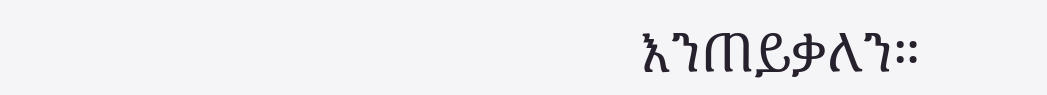እንጠይቃለን።